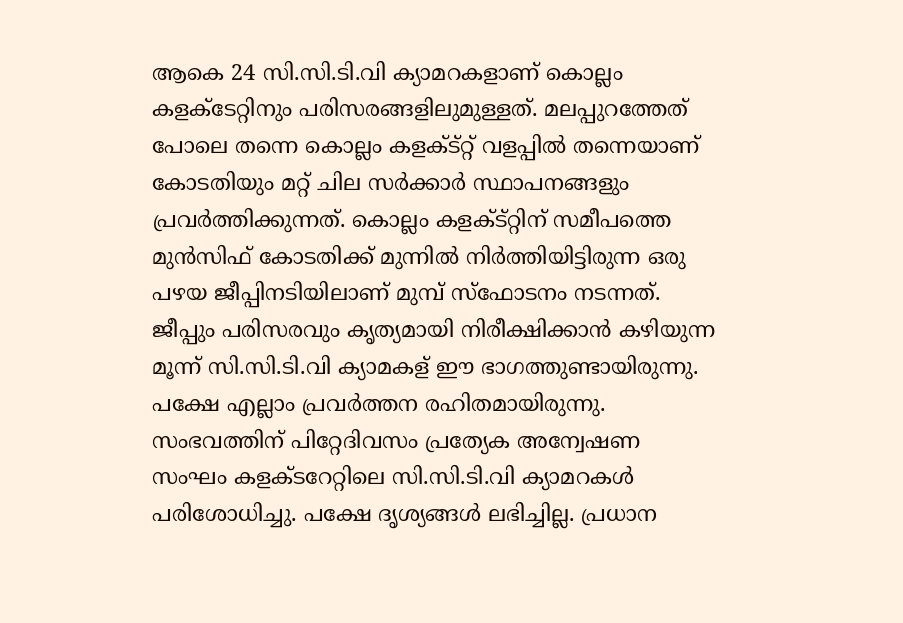ആകെ 24 സി.സി.ടി.വി ക്യാമറകളാണ് കൊല്ലം കളക്ടേറ്റിനും പരിസരങ്ങളിലുമുള്ളത്. മലപ്പുറത്തേത് പോലെ തന്നെ കൊല്ലം കളക്ട്റ്റ് വളപ്പില്‍ തന്നെയാണ് കോടതിയും മറ്റ് ചില സര്‍ക്കാര്‍ സ്ഥാപനങ്ങളും പ്രവര്‍ത്തിക്കുന്നത്. കൊല്ലം കളക്ട്റ്റിന് സമീപത്തെ മുന്‍സിഫ് കോടതിക്ക് മുന്നില്‍ നിര്‍ത്തിയിട്ടിരുന്ന ഒരു പഴയ ജീപ്പിനടിയിലാണ് മുമ്പ് സ്ഫോടനം നടന്നത്. ജീപ്പും പരിസരവും കൃത്യമായി നിരീക്ഷിക്കാന്‍ കഴിയുന്ന മൂന്ന് സി.സി.ടി.വി ക്യാമകള‍്‍‍ ഈ ഭാഗത്തുണ്ടായിരുന്നു. പക്ഷേ എല്ലാം പ്രവര്‍ത്തന രഹിതമായിരുന്നു. സംഭവത്തിന് പിറ്റേദിവസം പ്രത്യേക അന്വേഷണ സംഘം കളക്ടറേറ്റിലെ സി.സി.ടി.വി ക്യാമറകള്‍ പരിശോധിച്ചു. പക്ഷേ ദൃശ്യങ്ങള്‍ ലഭിച്ചില്ല. പ്രധാന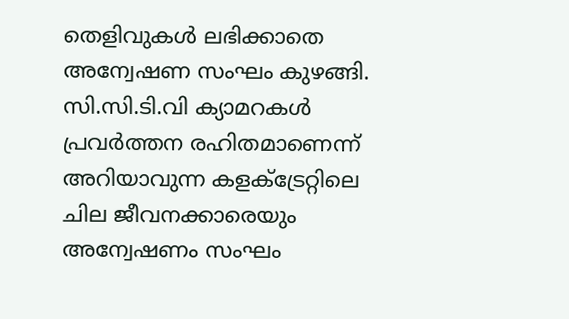തെളിവുകള്‍ ലഭിക്കാതെ അന്വേഷണ സംഘം കുഴങ്ങി. സി.സി.ടി.വി ക്യാമറകള്‍ പ്രവര്‍ത്തന രഹിതമാണെന്ന് അറിയാവുന്ന കളക്ട്രേറ്റിലെ ചില ജീവനക്കാരെയും അന്വേഷണം സംഘം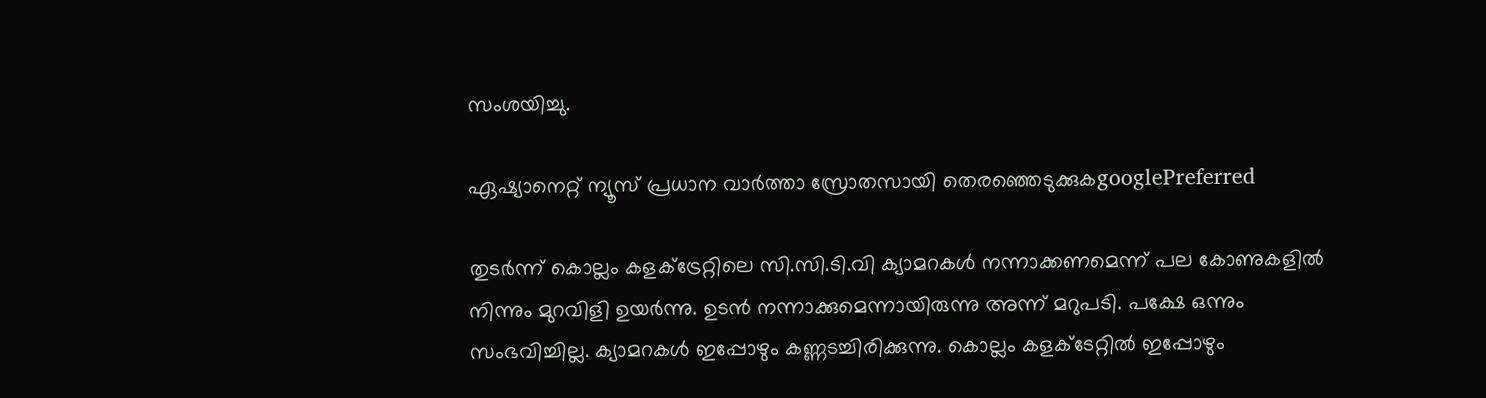സംശയിച്ചു.

ഏഷ്യാനെറ്റ് ന്യൂസ് പ്രധാന വാർത്താ സ്രോതസായി തെരഞ്ഞെടുക്കുകgooglePreferred

തുടര്‍ന്ന് കൊല്ലം കളക്ട്രേറ്റിലെ സി.സി.ടി.വി ക്യാമറകള്‍ നന്നാക്കണമെന്ന് പല കോണുകളില്‍ നിന്നും മുറവിളി ഉയര്‍ന്നു. ഉടന്‍ നന്നാക്കുമെന്നായിരുന്നു അന്ന് മറുപടി. പക്ഷേ ഒന്നും സംഭവിച്ചില്ല. ക്യാമറകള്‍ ഇപ്പോഴും കണ്ണടച്ചിരിക്കുന്നു. കൊല്ലം കളക്ടേറ്റില്‍ ഇപ്പോഴും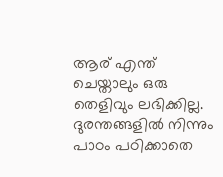ആര് എന്ത് ചെയ്താലും ഒരു തെളിവും ലഭിക്കില്ല. ദുരന്തങ്ങളില്‍ നിന്നും പാഠം പഠിക്കാതെ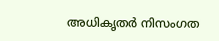അധികൃതര്‍ നിസംഗത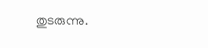തുടരുന്നു.